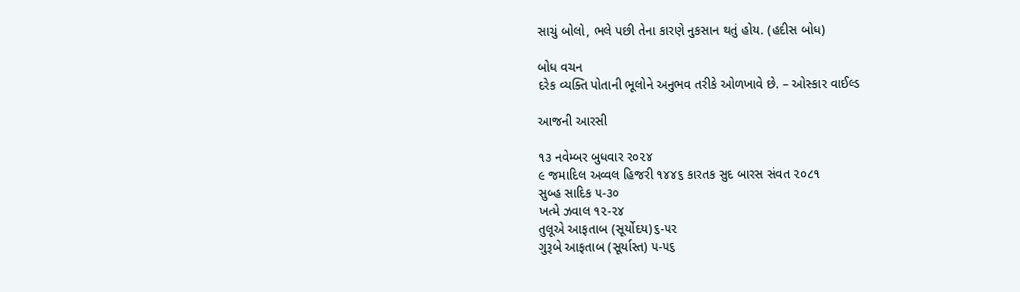સાચું બોલો, ભલે પછી તેના કારણે નુકસાન થતું હોય. (હદીસ બોધ)

બોધ વચન
દરેક વ્યક્તિ પોતાની ભૂલોને અનુભવ તરીકે ઓળખાવે છે. – ઓસ્કાર વાઈલ્ડ

આજની આરસી

૧૩ નવેમ્બર બુધવાર ર૦૨૪
૯ જમાદિલ અવ્વલ હિજરી ૧૪૪૬ કારતક સુદ બારસ સંવત ૨૦૮૧
સુબ્હ સાદિક ૫-૩૦
ખત્મે ઝવાલ ૧૨-૨૪
તુલૂએ આફતાબ (સૂર્યોદય)૬-૫૨
ગુરૂબે આફતાબ (સૂર્યાસ્ત) ૫-૫૬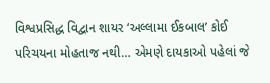વિશ્વપ્રસિદ્ધ વિદ્વાન શાયર ‘અલ્લામા ઈકબાલ’ કોઈ પરિચયના મોહતાજ નથી… એમણે દાયકાઓ પહેલાં જે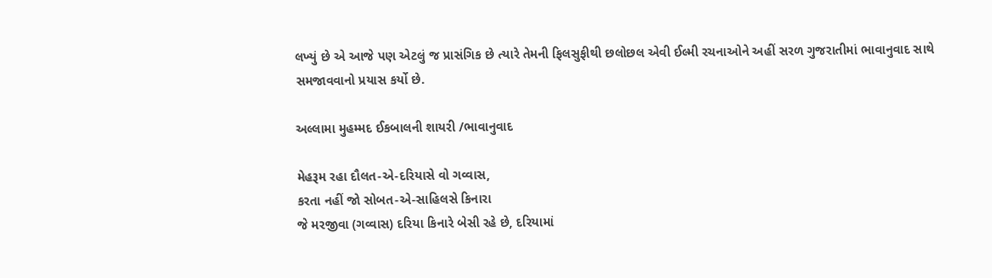લખ્યું છે એ આજે પણ એટલું જ પ્રાસંગિક છે ત્યારે તેમની ફિલસુફીથી છલોછલ એવી ઈલ્મી રચનાઓને અહીં સરળ ગુજરાતીમાં ભાવાનુવાદ સાથે સમજાવવાનો પ્રયાસ કર્યો છે.

અલ્લામા મુહમ્મદ ઈકબાલની શાયરી /ભાવાનુવાદ

મેહરૂમ રહા દૌલત-એ-દરિયાસે વો ગવ્વાસ,
કરતા નહીં જો સોબત-એ-સાહિલસે કિનારા
જે મરજીવા (ગવ્વાસ) દરિયા કિનારે બેસી રહે છે, દરિયામાં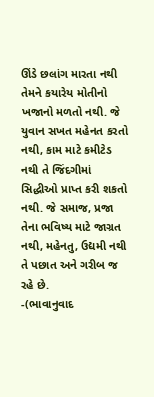ઊંડે છલાંગ મારતા નથી તેમને કયારેય મોતીનો ખજાનો મળતો નથી. જે યુવાન સખત મહેનત કરતો નથી, કામ માટે કમીટેડ નથી તે જિંદગીમાં સિદ્ધીઓ પ્રાપ્ત કરી શકતો નથી. જે સમાજ, પ્રજા તેના ભવિષ્ય માટે જાગ્રત નથી, મહેનતુ, ઉદ્યમી નથી તે પછાત અને ગરીબ જ રહે છે.
-(ભાવાનુવાદ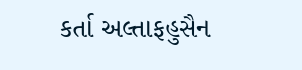કર્તા અલ્તાફહુસૈન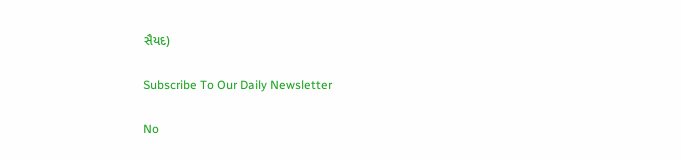સૈયદ)

Subscribe To Our Daily Newsletter

No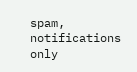spam, notifications only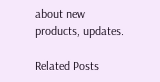about new products, updates.

Related Posts